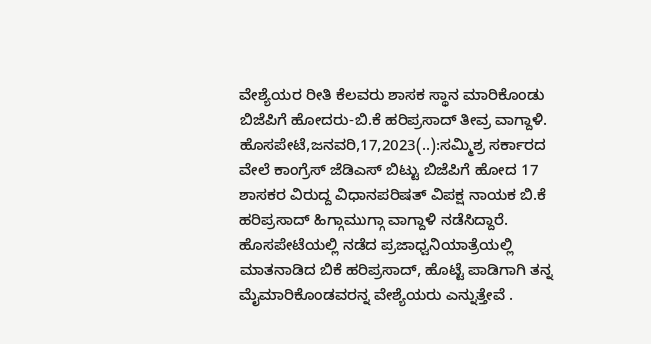ವೇಶ್ಯೆಯರ ರೀತಿ ಕೆಲವರು ಶಾಸಕ ಸ್ಥಾನ ಮಾರಿಕೊಂಡು ಬಿಜೆಪಿಗೆ ಹೋದರು-ಬಿ.ಕೆ ಹರಿಪ್ರಸಾದ್ ತೀವ್ರ ವಾಗ್ದಾಳಿ. ಹೊಸಪೇಟೆ,ಜನವರಿ,17,2023(..):ಸಮ್ಮಿಶ್ರ ಸರ್ಕಾರದ ವೇಲೆ ಕಾಂಗ್ರೆಸ್ ಜೆಡಿಎಸ್ ಬಿಟ್ಟು ಬಿಜೆಪಿಗೆ ಹೋದ 17 ಶಾಸಕರ ವಿರುದ್ದ ವಿಧಾನಪರಿಷತ್ ವಿಪಕ್ಷ ನಾಯಕ ಬಿ.ಕೆ ಹರಿಪ್ರಸಾದ್ ಹಿಗ್ಗಾಮುಗ್ಗಾ ವಾಗ್ದಾಳಿ ನಡೆಸಿದ್ದಾರೆ. ಹೊಸಪೇಟೆಯಲ್ಲಿ ನಡೆದ ಪ್ರಜಾಧ್ವನಿಯಾತ್ರೆಯಲ್ಲಿ ಮಾತನಾಡಿದ ಬಿಕೆ ಹರಿಪ್ರಸಾದ್, ಹೊಟ್ಟೆ ಪಾಡಿಗಾಗಿ ತನ್ನ ಮೈಮಾರಿಕೊಂಡವರನ್ನ ವೇಶ್ಯೆಯರು ಎನ್ನುತ್ತೇವೆ .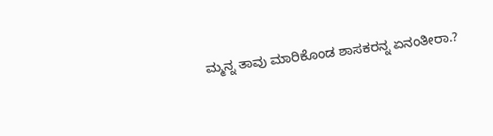ಮ್ಮನ್ನ ತಾವು ಮಾರಿಕೊಂಡ ಶಾಸಕರನ್ನ ಏನಂತೀರಾ.?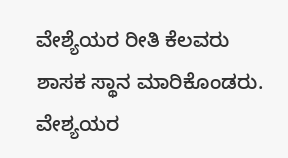ವೇಶ್ಯೆಯರ ರೀತಿ ಕೆಲವರು ಶಾಸಕ ಸ್ಥಾನ ಮಾರಿಕೊಂಡರು. ವೇಶ್ಯಯರ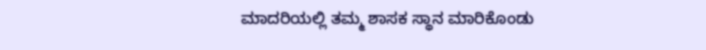ಮಾದರಿಯಲ್ಲಿ ತಮ್ಮ ಶಾಸಕ ಸ್ಥಾನ ಮಾರಿಕೊಂಡು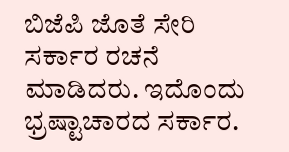ಬಿಜೆಪಿ ಜೊತೆ ಸೇರಿ ಸರ್ಕಾರ ರಚನೆ ಮಾಡಿದರು. ಇದೊಂದು ಭ್ರಷ್ಟಾಚಾರದ ಸರ್ಕಾರ.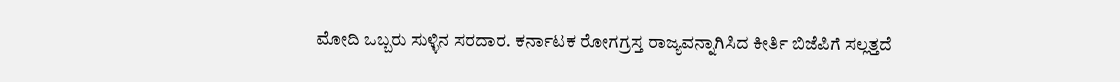ಮೋದಿ ಒಬ್ಬರು ಸುಳ್ಳಿನ ಸರದಾರ. ಕರ್ನಾಟಕ ರೋಗಗ್ರಸ್ತ ರಾಜ್ಯವನ್ನಾಗಿಸಿದ ಕೀರ್ತಿ ಬಿಜೆಪಿಗೆ ಸಲ್ಲತ್ತದೆ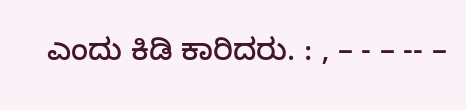ಎಂದು ಕಿಡಿ ಕಾರಿದರು. : , – - – -- –